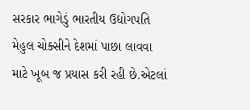સરકાર ભાગેડું ભારતીય ઉદ્યોગપતિ મેહુલ ચોક્સીને દેશમાં પાછા લાવવા માટે ખૂબ જ પ્રયાસ કરી રહી છે.એટલાં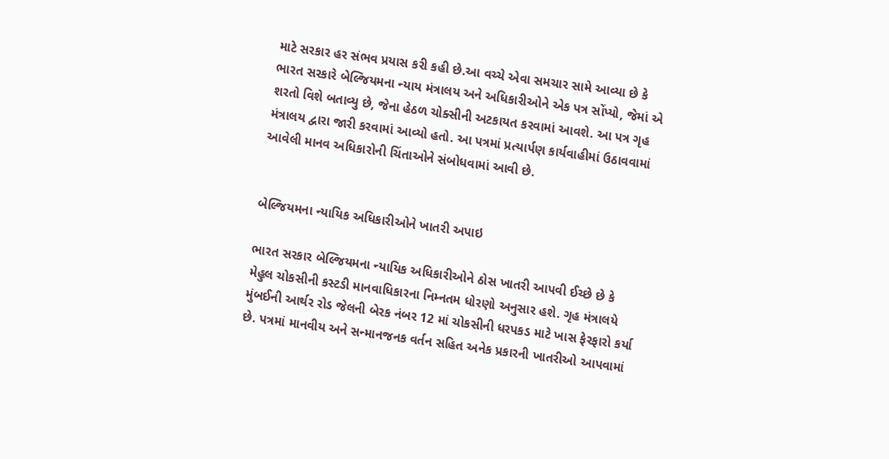માટે સરકાર હર સંભવ પ્રયાસ કરી કહી છે.આ વચ્ચે એવા સમચાર સામે આવ્યા છે કે ભારત સરકારે બેલ્જિયમના ન્યાય મંત્રાલય અને અધિકારીઓને એક પત્ર સોંપ્યો, જેમાં એ શરતો વિશે બતાવ્યુ છે, જેના હેઠળ ચોક્સીની અટકાયત કરવામાં આવશે. આ પત્ર ગૃહ મંત્રાલય દ્વારા જારી કરવામાં આવ્યો હતો. આ પત્રમાં પ્રત્યાર્પણ કાર્યવાહીમાં ઉઠાવવામાં આવેલી માનવ અધિકારોની ચિંતાઓને સંબોધવામાં આવી છે.


બેલ્જિયમના ન્યાયિક અધિકારીઓને ખાતરી અપાઇ

ભારત સરકાર બેલ્જિયમના ન્યાયિક અધિકારીઓને ઠોસ ખાતરી આપવી ઈચ્છે છે કે મેહુલ ચોકસીની કસ્ટડી માનવાધિકારના નિમ્નતમ ધોરણો અનુસાર હશે. ગૃહ મંત્રાલયે મુંબઈની આર્થર રોડ જેલની બેરક નંબર 12 માં ચોકસીની ધરપકડ માટે ખાસ ફેરફારો કર્યા છે. પત્રમાં માનવીય અને સન્માનજનક વર્તન સહિત અનેક પ્રકારની ખાતરીઓ આપવામાં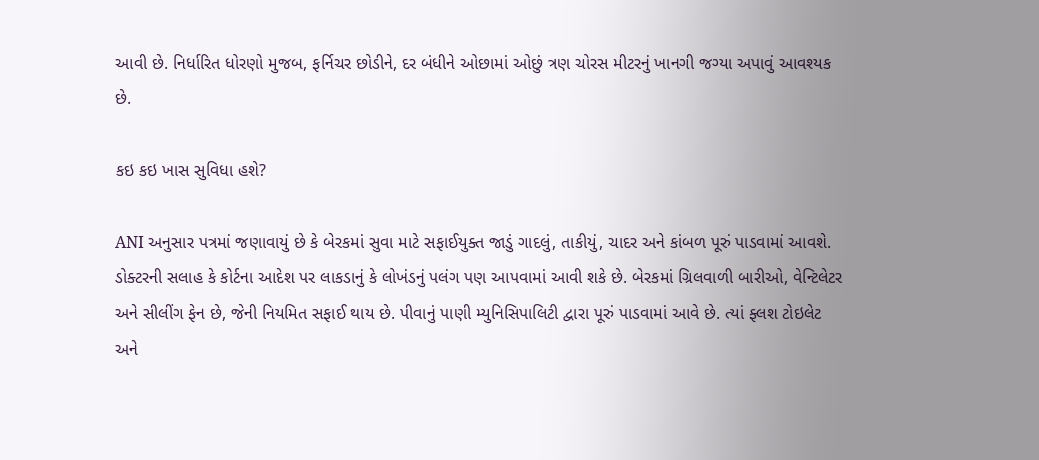આવી છે. નિર્ધારિત ધોરણો મુજબ, ફર્નિચર છોડીને, દર બંધીને ઓછામાં ઓછું ત્રણ ચોરસ મીટરનું ખાનગી જગ્યા અપાવું આવશ્યક છે.

કઇ કઇ ખાસ સુવિધા હશે?

ANI અનુસાર પત્રમાં જણાવાયું છે કે બેરકમાં સુવા માટે સફાઈયુક્ત જાડું ગાદલું, તાકીયું, ચાદર અને કાંબળ પૂરું પાડવામાં આવશે. ડોક્ટરની સલાહ કે કોર્ટના આદેશ પર લાકડાનું કે લોખંડનું પલંગ પણ આપવામાં આવી શકે છે. બેરકમાં ગ્રિલવાળી બારીઓ, વેન્ટિલેટર અને સીલીંગ ફેન છે, જેની નિયમિત સફાઈ થાય છે. પીવાનું પાણી મ્યુનિસિપાલિટી દ્વારા પૂરું પાડવામાં આવે છે. ત્યાં ફ્લશ ટોઇલેટ અને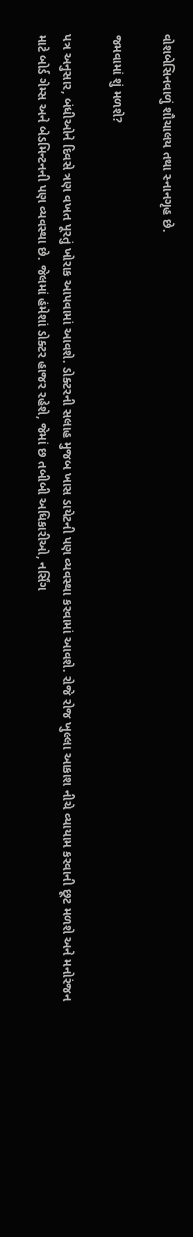વોશબેસિનવાળું શૌચાલય તથા સ્નાનગૃહ છે.

જમવામાં શું મળશે?

પત્ર અનુસાર, બંધીઓને દિવસે ત્રણ વખત પૂરતું ખોરાક આપવામાં આવશે. ડોક્ટરની સલાહ મુજબ ખાસ ડાયેટની પણ વ્યવસ્થા કરવામાં આવશે. રોજે રોજ ખુલ્લા આકાશ નીચે વ્યાયામ કરવાની છૂટ મળશે અને મનોરંજન માટે બોર્ડ ગેમ્સ અને બેડમિન્ટનની પણ વ્યવસ્થા છે. જેલમાં હંમેશાં ડોક્ટર હાજર રહેશે, જેમાં છ તબીબી અધિકારીઓ, નર્સિંગ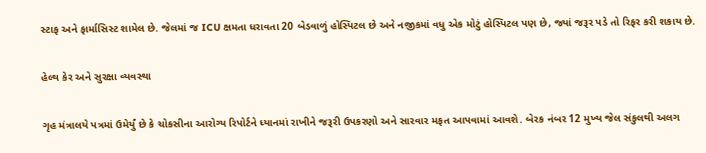સ્ટાફ અને ફાર્માસિસ્ટ શામેલ છે. જેલમાં જ ICU ક્ષમતા ધરાવતા 20 બેડવાળું હોસ્પિટલ છે અને નજીકમાં વધુ એક મોટું હોસ્પિટલ પણ છે, જ્યાં જરૂર પડે તો રિફર કરી શકાય છે.

હેલ્થ કેર અને સુરક્ષા વ્યવસ્થા

ગૃહ મંત્રાલયે પત્રમાં ઉમેર્યું છે કે ચોકસીના આરોગ્ય રિપોર્ટને ધ્યાનમાં રાખીને જરૂરી ઉપકરણો અને સારવાર મફત આપવામાં આવશે. બેરક નંબર 12 મુખ્ય જેલ સંકુલથી અલગ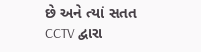છે અને ત્યાં સતત CCTV દ્વારા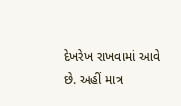દેખરેખ રાખવામાં આવે છે. અહીં માત્ર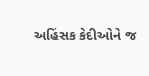અહિંસક કેદીઓને જ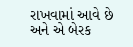રાખવામાં આવે છે અને એ બેરક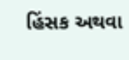હિંસક અથવા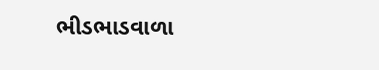ભીડભાડવાળા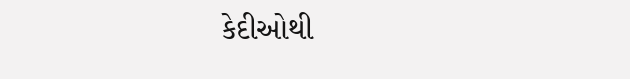કેદીઓથી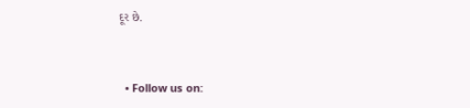દૂર છે.


  • Follow us on: